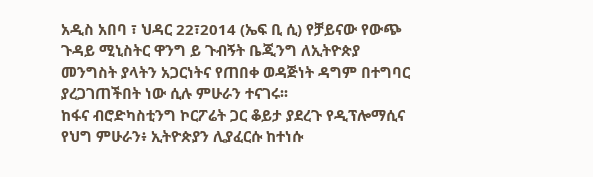አዲስ አበባ ፣ ህዳር 22፣2014 (ኤፍ ቢ ሲ) የቻይናው የውጭ ጉዳይ ሚኒስትር ዋንግ ይ ጉብኝት ቤጂንግ ለኢትዮጵያ መንግስት ያላትን አጋርነትና የጠበቀ ወዳጅነት ዳግም በተግባር ያረጋገጠችበት ነው ሲሉ ምሁራን ተናገሩ፡፡
ከፋና ብሮድካስቲንግ ኮርፖሬት ጋር ቆይታ ያደረጉ የዲፕሎማሲና የህግ ምሁራን፥ ኢትዮጵያን ሊያፈርሱ ከተነሱ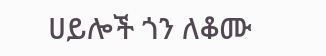ሀይሎች ጎን ለቆሙ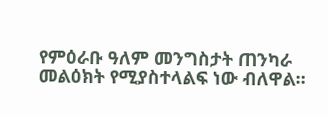የምዕራቡ ዓለም መንግስታት ጠንካራ መልዕክት የሚያስተላልፍ ነው ብለዋል።